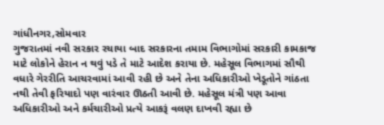ગાંધીનગર,સોમવાર
ગુજરાતમાં નવી સરકાર રચાયા બાદ સરકારના તમામ વિભાગોમાં સરકારી કામકાજ માટે લોકોને હેરાન ન થવું પડે તે માટે આદેશ કરાયા છે. મહેસૂલ વિભાગમાં સૌથી વધારે ગેરરીતિ આચરવામાં આવી રહી છે અને તેના અધિકારીઓ ખેડૂતોને ગાંઠતા નથી તેવી ફરિયાદો પણ વારંવાર ઊઠતી આવી છે. મહેસૂલ મંત્રી પણ આવા અધિકારીઓ અને કર્મચારીઓ પ્રત્યે આકરૂં વલણ દાખવી રહ્યા છે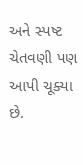અને સ્પષ્ટ ચેતવણી પણ આપી ચૂક્યા છે.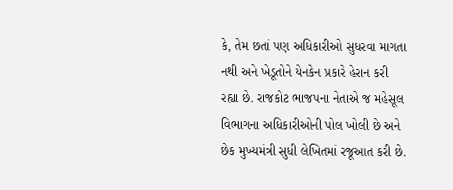કે, તેમ છતાં પણ અધિકારીઓ સુધરવા માગતા નથી અને ખેડૂતોને યેનકેન પ્રકારે હેરાન કરી રહ્યા છે. રાજકોટ ભાજપના નેતાએ જ મહેસૂલ વિભાગના અધિકારીઓની પોલ ખોલી છે અને છેક મુખ્યમંત્રી સુધી લેખિતમાં રજૂઆત કરી છે.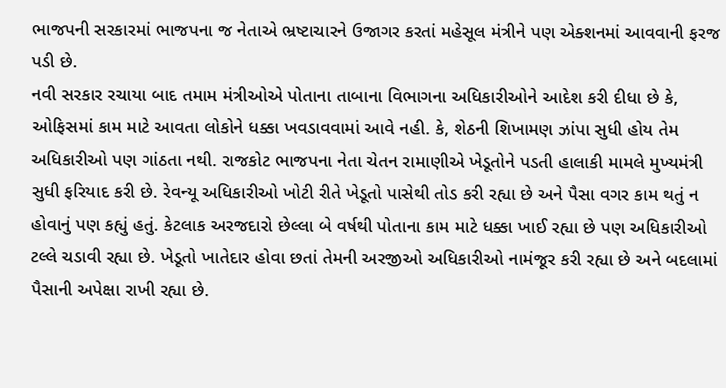ભાજપની સરકારમાં ભાજપના જ નેતાએ ભ્રષ્ટાચારને ઉજાગર કરતાં મહેસૂલ મંત્રીને પણ એક્શનમાં આવવાની ફરજ પડી છે.
નવી સરકાર રચાયા બાદ તમામ મંત્રીઓએ પોતાના તાબાના વિભાગના અધિકારીઓને આદેશ કરી દીધા છે કે, ઓફિસમાં કામ માટે આવતા લોકોને ધક્કા ખવડાવવામાં આવે નહી. કે, શેઠની શિખામણ ઝાંપા સુધી હોય તેમ અધિકારીઓ પણ ગાંઠતા નથી. રાજકોટ ભાજપના નેતા ચેતન રામાણીએ ખેડૂતોને પડતી હાલાકી મામલે મુખ્યમંત્રી સુધી ફરિયાદ કરી છે. રેવન્યૂ અધિકારીઓ ખોટી રીતે ખેડૂતો પાસેથી તોડ કરી રહ્યા છે અને પૈસા વગર કામ થતું ન હોવાનું પણ કહ્યું હતું. કેટલાક અરજદારો છેલ્લા બે વર્ષથી પોતાના કામ માટે ધક્કા ખાઈ રહ્યા છે પણ અધિકારીઓ ટલ્લે ચડાવી રહ્યા છે. ખેડૂતો ખાતેદાર હોવા છતાં તેમની અરજીઓ અધિકારીઓ નામંજૂર કરી રહ્યા છે અને બદલામાં પૈસાની અપેક્ષા રાખી રહ્યા છે.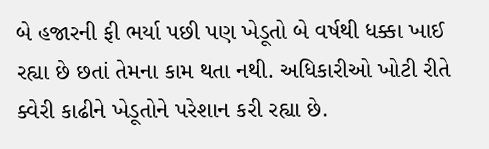બે હજારની ફી ભર્યા પછી પણ ખેડૂતો બે વર્ષથી ધક્કા ખાઈ રહ્યા છે છતાં તેમના કામ થતા નથી. અધિકારીઓ ખોટી રીતે ક્વેરી કાઢીને ખેડૂતોને પરેશાન કરી રહ્યા છે.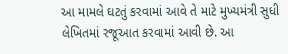આ મામલે ઘટતું કરવામાં આવે તે માટે મુખ્યમંત્રી સુધી લેખિતમાં રજૂઆત કરવામાં આવી છે. આ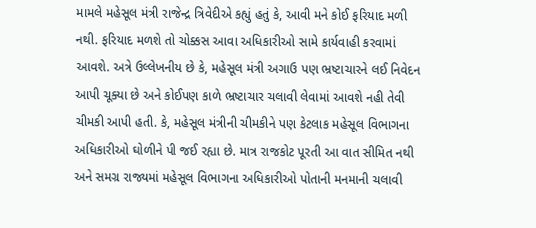મામલે મહેસૂલ મંત્રી રાજેન્દ્ર ત્રિવેદીએ કહ્યું હતું કે, આવી મને કોઈ ફરિયાદ મળી નથી. ફરિયાદ મળશે તો ચોક્કસ આવા અધિકારીઓ સામે કાર્યવાહી કરવામાં આવશે. અત્રે ઉલ્લેખનીય છે કે, મહેસૂલ મંત્રી અગાઉ પણ ભ્રષ્ટાચારને લઈ નિવેદન આપી ચૂક્યા છે અને કોઈપણ કાળે ભ્રષ્ટાચાર ચલાવી લેવામાં આવશે નહી તેવી ચીમકી આપી હતી. કે, મહેસૂલ મંત્રીની ચીમકીને પણ કેટલાક મહેસૂલ વિભાગના અધિકારીઓ ઘોળીને પી જઈ રહ્યા છે. માત્ર રાજકોટ પૂરતી આ વાત સીમિત નથી અને સમગ્ર રાજ્યમાં મહેસૂલ વિભાગના અધિકારીઓ પોતાની મનમાની ચલાવી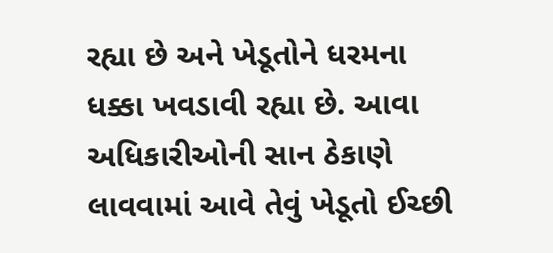રહ્યા છે અને ખેડૂતોને ધરમના ધક્કા ખવડાવી રહ્યા છે. આવા અધિકારીઓની સાન ઠેકાણે લાવવામાં આવે તેવું ખેડૂતો ઈચ્છી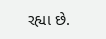રહ્યા છે.